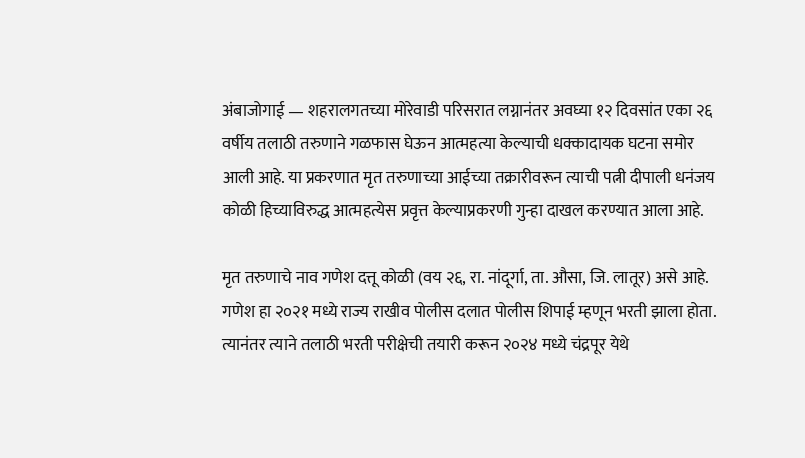अंबाजोगाई — शहरालगतच्या मोरेवाडी परिसरात लग्नानंतर अवघ्या १२ दिवसांत एका २६ वर्षीय तलाठी तरुणाने गळफास घेऊन आत्महत्या केल्याची धक्कादायक घटना समोर आली आहे. या प्रकरणात मृत तरुणाच्या आईच्या तक्रारीवरून त्याची पत्नी दीपाली धनंजय कोळी हिच्याविरुद्ध आत्महत्येस प्रवृत्त केल्याप्रकरणी गुन्हा दाखल करण्यात आला आहे.

मृत तरुणाचे नाव गणेश दत्तू कोळी (वय २६, रा. नांदूर्गा, ता. औसा, जि. लातूर) असे आहे. गणेश हा २०२१ मध्ये राज्य राखीव पोलीस दलात पोलीस शिपाई म्हणून भरती झाला होता. त्यानंतर त्याने तलाठी भरती परीक्षेची तयारी करून २०२४ मध्ये चंद्रपूर येथे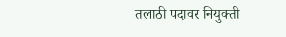तलाठी पदावर नियुक्ती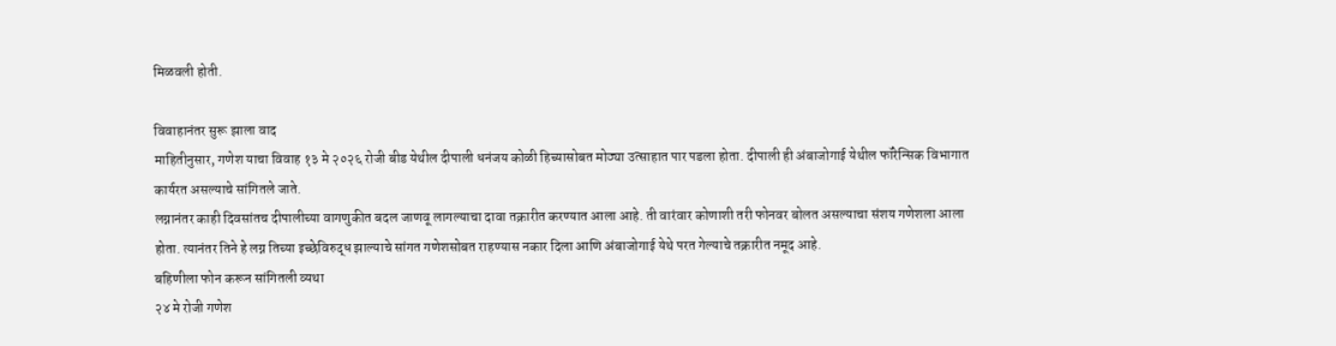मिळवली होती.

विवाहानंतर सुरू झाला वाद
माहितीनुसार, गणेश याचा विवाह १३ मे २०२६ रोजी बीड येथील दीपाली धनंजय कोळी हिच्यासोबत मोठ्या उत्साहात पार पडला होता. दीपाली ही अंबाजोगाई येथील फॉरेन्सिक विभागात कार्यरत असल्याचे सांगितले जाते.
लग्नानंतर काही दिवसांतच दीपालीच्या वागणुकीत बदल जाणवू लागल्याचा दावा तक्रारीत करण्यात आला आहे. ती वारंवार कोणाशी तरी फोनवर बोलत असल्याचा संशय गणेशला आला होता. त्यानंतर तिने हे लग्न तिच्या इच्छेविरुद्ध झाल्याचे सांगत गणेशसोबत राहण्यास नकार दिला आणि अंबाजोगाई येथे परत गेल्याचे तक्रारीत नमूद आहे.
बहिणीला फोन करून सांगितली व्यथा
२४ मे रोजी गणेश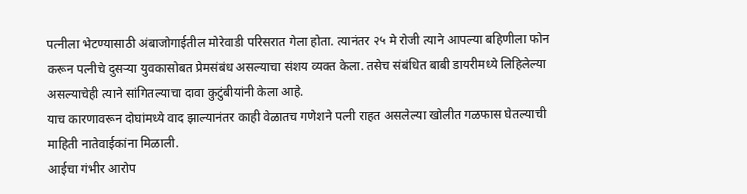पत्नीला भेटण्यासाठी अंबाजोगाईतील मोरेवाडी परिसरात गेला होता. त्यानंतर २५ मे रोजी त्याने आपल्या बहिणीला फोन करून पत्नीचे दुसऱ्या युवकासोबत प्रेमसंबंध असल्याचा संशय व्यक्त केला. तसेच संबंधित बाबी डायरीमध्ये लिहिलेल्या असल्याचेही त्याने सांगितल्याचा दावा कुटुंबीयांनी केला आहे.
याच कारणावरून दोघांमध्ये वाद झाल्यानंतर काही वेळातच गणेशने पत्नी राहत असलेल्या खोलीत गळफास घेतल्याची माहिती नातेवाईकांना मिळाली.
आईचा गंभीर आरोप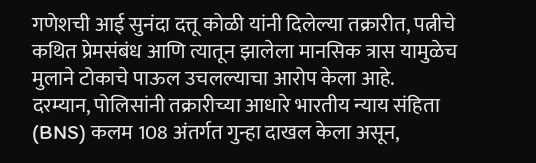गणेशची आई सुनंदा दत्तू कोळी यांनी दिलेल्या तक्रारीत, पत्नीचे कथित प्रेमसंबंध आणि त्यातून झालेला मानसिक त्रास यामुळेच मुलाने टोकाचे पाऊल उचलल्याचा आरोप केला आहे.
दरम्यान, पोलिसांनी तक्रारीच्या आधारे भारतीय न्याय संहिता (BNS) कलम 108 अंतर्गत गुन्हा दाखल केला असून,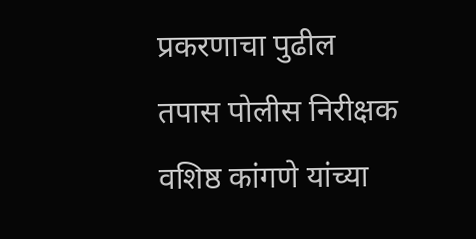प्रकरणाचा पुढील तपास पोलीस निरीक्षक वशिष्ठ कांगणे यांच्या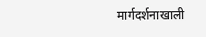मार्गदर्शनाखाली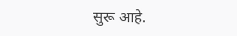सुरू आहे.